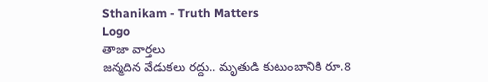Sthanikam - Truth Matters
Logo
తాజా వార్తలు
జన్మదిన వేడుకలు రద్దు.. మృతుడి కుటుంబానికి రూ.8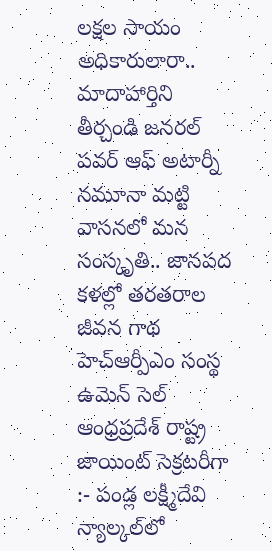లక్షల సాయం అధికారులారా.. మాదాహార్తిని తీర్చండి జనరల్ పవర్ ఆఫ్ అటార్నీ నమూనా మట్టి వాసనలో మన సంస్కృతి.. జానపద కళల్లో తరతరాల జీవన గాథ హెచ్ఆర్పీఎం సంస్థ ఉమెన్ సెల్ ఆంధ్రప్రదేశ్ రాష్ట్ర జాయింట్ సెక్రటరీగా :- పండ్ల లక్ష్మీదేవి న్యాల్కల్‌లో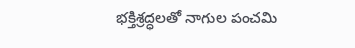భక్తిశ్రద్ధలతో నాగుల పంచమి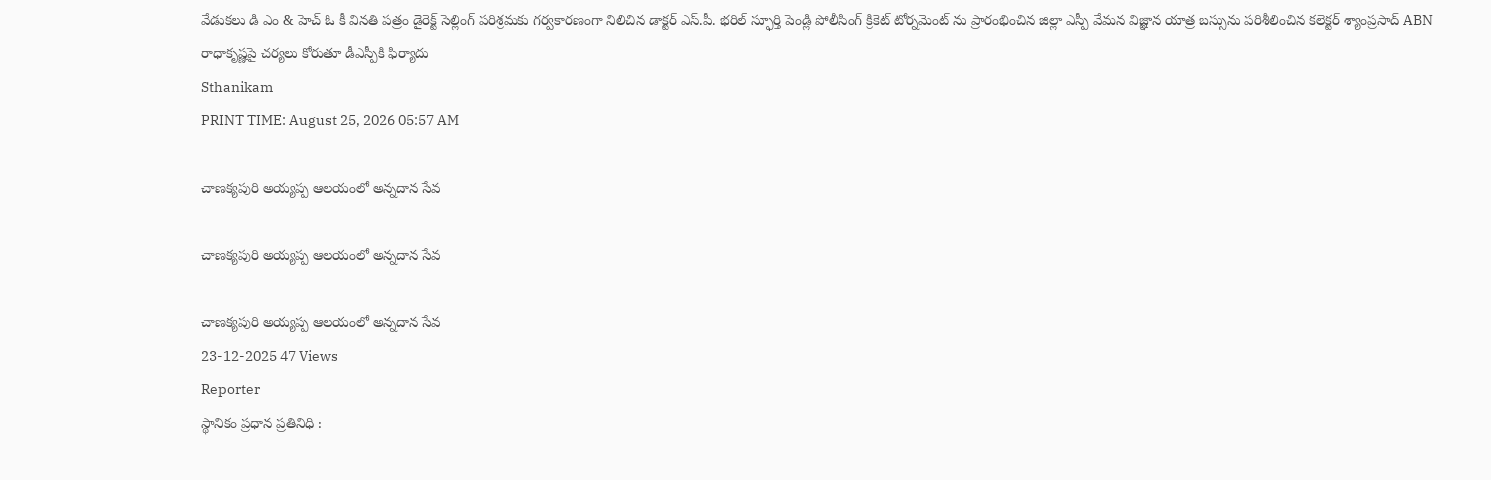వేడుకలు డి ఎం & హెచ్ ఓ కీ వినతి పత్రం డైరెక్ట్ సెల్లింగ్ పరిశ్రమకు గర్వకారణంగా నిలిచిన డాక్టర్ ఎస్.పీ. భరిల్ స్ఫూర్తి పెండ్లి పోలీసింగ్ క్రికెట్ టోర్నమెంట్ ను ప్రారంభించిన జిల్లా ఎస్పీ వేమన విజ్ఞాన యాత్ర బస్సును పరిశీలించిన కలెక్టర్ శ్యాంప్రసాద్ ABN రాధాకృష్ణపై చర్యలు కోరుతూ డీఎస్పీకి ఫిర్యాదు
Sthanikam
PRINT TIME: August 25, 2026 05:57 AM

చాణక్యపురి అయ్యప్ప ఆలయంలో అన్నదాన సేవ

చాణక్యపురి అయ్యప్ప ఆలయంలో అన్నదాన సేవ

చాణక్యపురి అయ్యప్ప ఆలయంలో అన్నదాన సేవ
23-12-2025 47 Views
Reporter
స్థానికం ప్రధాన ప్రతినిధి :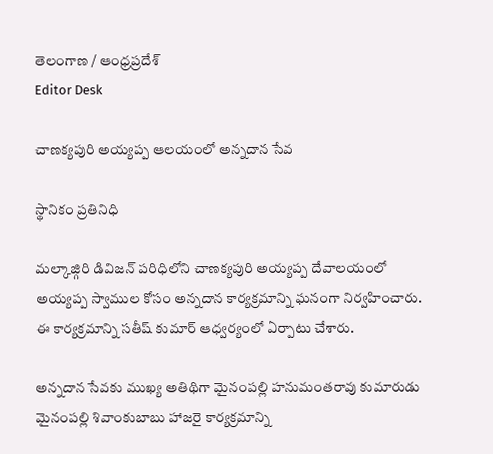తెలంగాణ / ఆంధ్రప్రదేశ్
Editor Desk

చాణక్యపురి అయ్యప్ప ఆలయంలో అన్నదాన సేవ

స్థానికం ప్రతినిధి

మల్కాజ్గిరి డివిజన్ పరిధిలోని చాణక్యపురి అయ్యప్ప దేవాలయంలో అయ్యప్ప స్వాముల కోసం అన్నదాన కార్యక్రమాన్ని ఘనంగా నిర్వహించారు. ఈ కార్యక్రమాన్ని సతీష్ కుమార్ ఆధ్వర్యంలో ఏర్పాటు చేశారు.

అన్నదాన సేవకు ముఖ్య అతిథిగా మైనంపల్లి హనుమంతరావు కుమారుడు మైనంపల్లి శివాంకుబాబు హాజరై కార్యక్రమాన్ని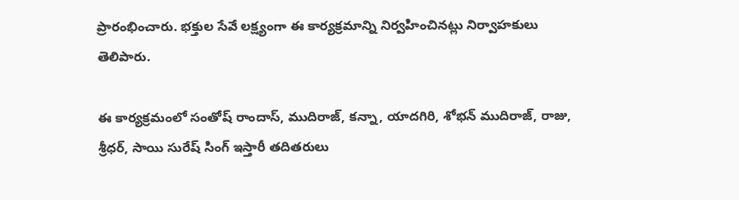ప్రారంభించారు. భక్తుల సేవే లక్ష్యంగా ఈ కార్యక్రమాన్ని నిర్వహించినట్లు నిర్వాహకులు తెలిపారు.

ఈ కార్యక్రమంలో సంతోష్ రాందాస్, ముదిరాజ్, కన్నా, యాదగిరి, శోభన్ ముదిరాజ్, రాజు, శ్రీధర్, సాయి సురేష్ సింగ్ ఇస్తారీ తదితరులు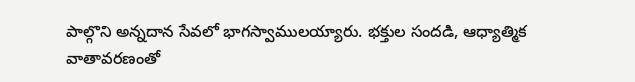పాల్గొని అన్నదాన సేవలో భాగస్వాములయ్యారు. భక్తుల సందడి, ఆధ్యాత్మిక వాతావరణంతో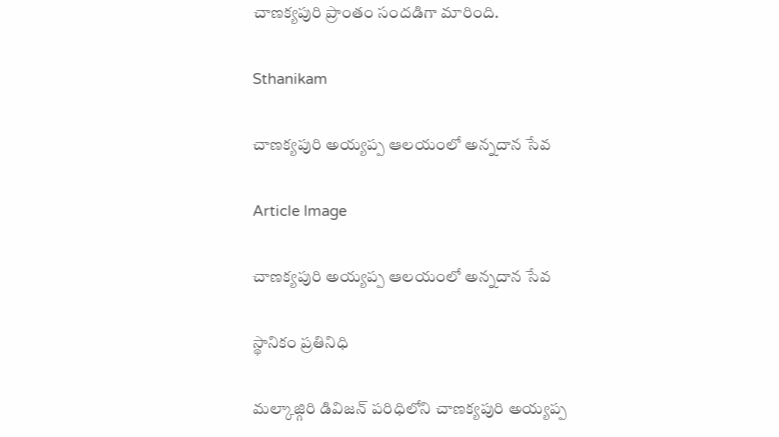చాణక్యపురి ప్రాంతం సందడిగా మారింది.

Sthanikam

చాణక్యపురి అయ్యప్ప ఆలయంలో అన్నదాన సేవ

Article Image

చాణక్యపురి అయ్యప్ప ఆలయంలో అన్నదాన సేవ

స్థానికం ప్రతినిధి

మల్కాజ్గిరి డివిజన్ పరిధిలోని చాణక్యపురి అయ్యప్ప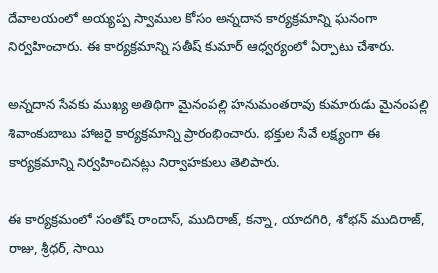దేవాలయంలో అయ్యప్ప స్వాముల కోసం అన్నదాన కార్యక్రమాన్ని ఘనంగా నిర్వహించారు. ఈ కార్యక్రమాన్ని సతీష్ కుమార్ ఆధ్వర్యంలో ఏర్పాటు చేశారు.

అన్నదాన సేవకు ముఖ్య అతిథిగా మైనంపల్లి హనుమంతరావు కుమారుడు మైనంపల్లి శివాంకుబాబు హాజరై కార్యక్రమాన్ని ప్రారంభించారు. భక్తుల సేవే లక్ష్యంగా ఈ కార్యక్రమాన్ని నిర్వహించినట్లు నిర్వాహకులు తెలిపారు.

ఈ కార్యక్రమంలో సంతోష్ రాందాస్, ముదిరాజ్, కన్నా, యాదగిరి, శోభన్ ముదిరాజ్, రాజు, శ్రీధర్, సాయి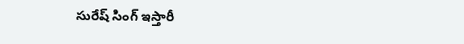సురేష్ సింగ్ ఇస్తారీ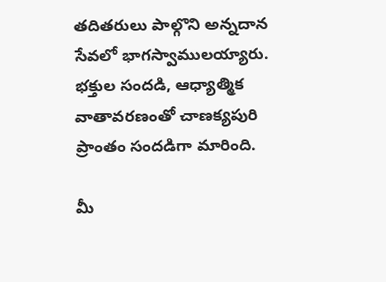తదితరులు పాల్గొని అన్నదాన సేవలో భాగస్వాములయ్యారు. భక్తుల సందడి, ఆధ్యాత్మిక వాతావరణంతో చాణక్యపురి ప్రాంతం సందడిగా మారింది.

మీ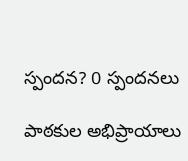స్పందన? 0 స్పందనలు

పాఠకుల అభిప్రాయాలు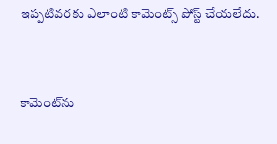ఇప్పటివరకు ఎలాంటి కామెంట్స్ పోస్ట్ చేయలేదు.


కామెంట్‌ను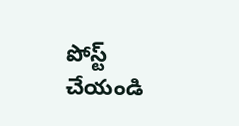పోస్ట్ చేయండి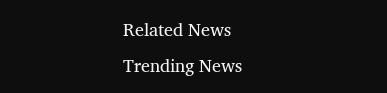Related News
Trending News